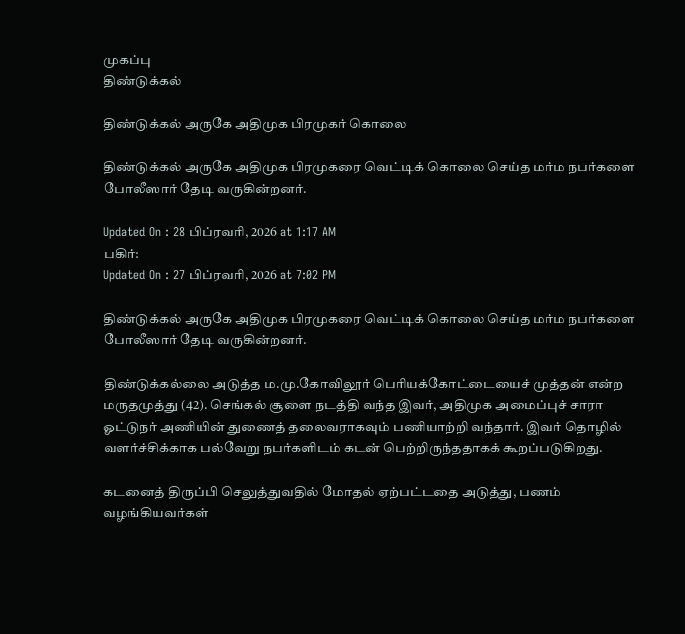முகப்பு
திண்டுக்கல்

திண்டுக்கல் அருகே அதிமுக பிரமுகர் கொலை

திண்டுக்கல் அருகே அதிமுக பிரமுகரை வெட்டிக் கொலை செய்த மர்ம நபர்களை போலீஸார் தேடி வருகின்றனர்.

Updated On : 28 பிப்ரவரி, 2026 at 1:17 AM
பகிர்:
Updated On : 27 பிப்ரவரி, 2026 at 7:02 PM

திண்டுக்கல் அருகே அதிமுக பிரமுகரை வெட்டிக் கொலை செய்த மர்ம நபர்களை போலீஸார் தேடி வருகின்றனர்.

திண்டுக்கல்லை அடுத்த ம.மு.கோவிலூர் பெரியக்கோட்டையைச் முத்தன் என்ற மருதமுத்து (42). செங்கல் சூளை நடத்தி வந்த இவர், அதிமுக அமைப்புச் சாரா ஓட்டுநர் அணியின் துணைத் தலைவராகவும் பணியாற்றி வந்தார். இவர் தொழில் வளர்ச்சிக்காக பல்வேறு நபர்களிடம் கடன் பெற்றிருந்ததாகக் கூறப்படுகிறது.

கடனைத் திருப்பி செலுத்துவதில் மோதல் ஏற்பட்டதை அடுத்து, பணம் வழங்கியவர்கள்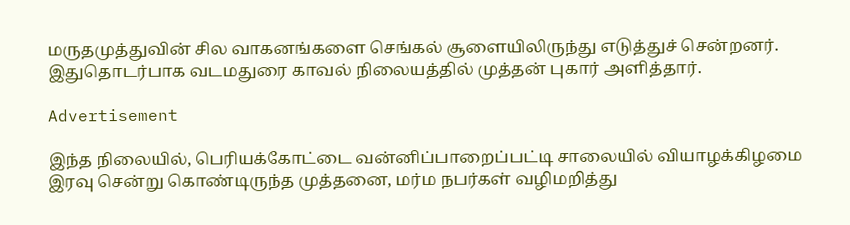மருதமுத்துவின் சில வாகனங்களை செங்கல் சூளையிலிருந்து எடுத்துச் சென்றனர். இதுதொடர்பாக வடமதுரை காவல் நிலையத்தில் முத்தன் புகார் அளித்தார்.

Advertisement

இந்த நிலையில், பெரியக்கோட்டை வன்னிப்பாறைப்பட்டி சாலையில் வியாழக்கிழமை இரவு சென்று கொண்டிருந்த முத்தனை, மர்ம நபர்கள் வழிமறித்து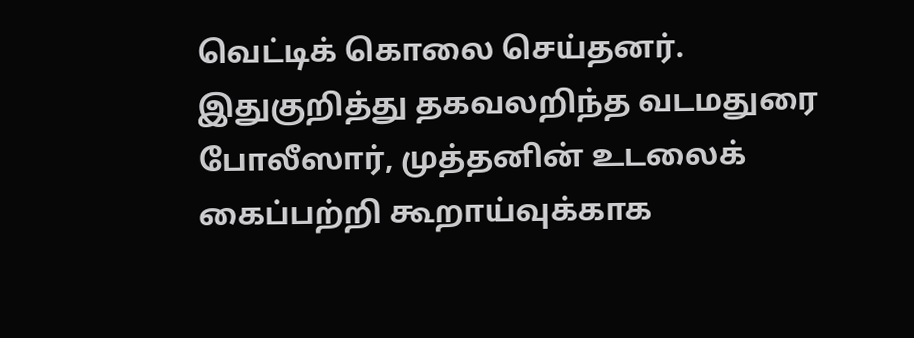வெட்டிக் கொலை செய்தனர். இதுகுறித்து தகவலறிந்த வடமதுரை போலீஸார், முத்தனின் உடலைக் கைப்பற்றி கூறாய்வுக்காக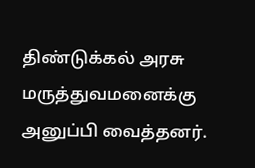திண்டுக்கல் அரசு மருத்துவமனைக்கு அனுப்பி வைத்தனர்.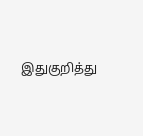இதுகுறித்து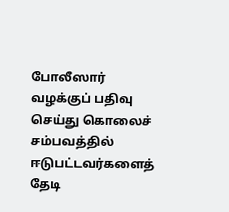போலீஸார் வழக்குப் பதிவு செய்து கொலைச் சம்பவத்தில் ஈடுபட்டவர்களைத் தேடி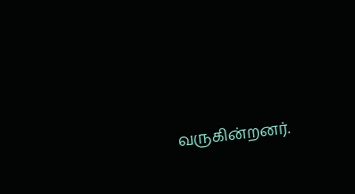வருகின்றனர்.